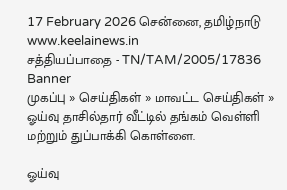17 February 2026 சென்னை, தமிழ்நாடு
www.keelainews.in
சத்தியப்பாதை - TN/TAM/2005/17836
Banner
முகப்பு » செய்திகள் » மாவட்ட செய்திகள் » ஓய்வு தாசில்தார் வீட்டில் தங்கம் வெள்ளி மற்றும் துப்பாக்கி கொள்ளை.

ஓய்வு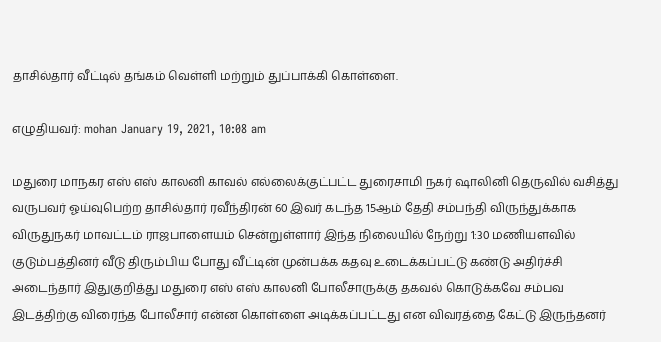தாசில்தார் வீட்டில் தங்கம் வெள்ளி மற்றும் துப்பாக்கி கொள்ளை.

எழுதியவர்: mohan January 19, 2021, 10:08 am

மதுரை மாநகர எஸ் எஸ் காலனி காவல் எல்லைக்குட்பட்ட துரைசாமி நகர் ஷாலினி தெருவில் வசித்து வருபவர் ஓய்வுபெற்ற தாசில்தார் ரவீந்திரன் 60 இவர் கடந்த 15ஆம் தேதி சம்பந்தி விருந்துக்காக விருதுநகர் மாவட்டம் ராஜபாளையம் சென்றுள்ளார் இந்த நிலையில் நேற்று 1:30 மணியளவில் குடும்பத்தினர் வீடு திரும்பிய போது வீட்டின் முன்பக்க கதவு உடைக்கப்பட்டு கண்டு அதிர்ச்சி அடைந்தார் இதுகுறித்து மதுரை எஸ் எஸ் காலனி போலீசாருக்கு தகவல் கொடுக்கவே சம்பவ இடத்திற்கு விரைந்த போலீசார் என்ன கொள்ளை அடிக்கப்பட்டது என விவரத்தை கேட்டு இருந்தனர்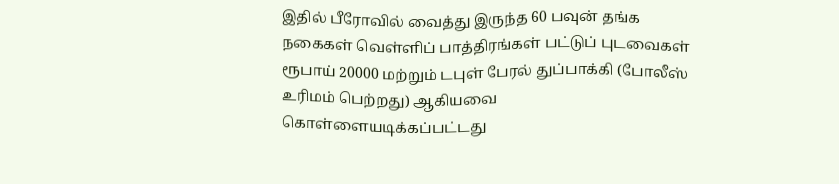இதில் பீரோவில் வைத்து இருந்த 60 பவுன் தங்க நகைகள் வெள்ளிப் பாத்திரங்கள் பட்டுப் புடவைகள் ரூபாய் 20000 மற்றும் டபுள் பேரல் துப்பாக்கி (போலீஸ் உரிமம் பெற்றது) ஆகியவை கொள்ளையடிக்கப்பட்டது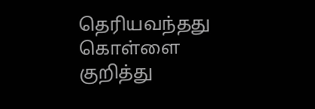தெரியவந்தது கொள்ளை குறித்து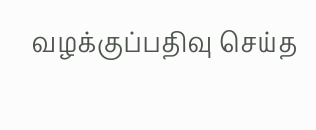வழக்குப்பதிவு செய்த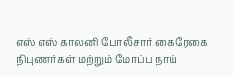எஸ் எஸ் காலனி போலீசார் கைரேகை நிபுணர்கள் மற்றும் மோப்ப நாய்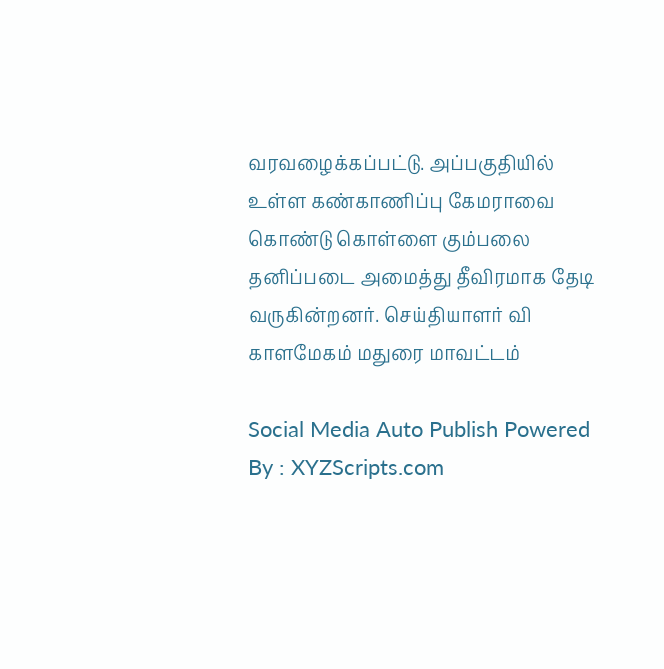வரவழைக்கப்பட்டு. அப்பகுதியில் உள்ள கண்காணிப்பு கேமராவை கொண்டு கொள்ளை கும்பலை தனிப்படை அமைத்து தீவிரமாக தேடி வருகின்றனர். செய்தியாளர் வி காளமேகம் மதுரை மாவட்டம்

Social Media Auto Publish Powered By : XYZScripts.com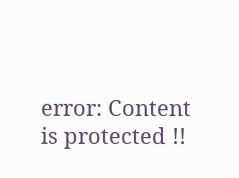error: Content is protected !!